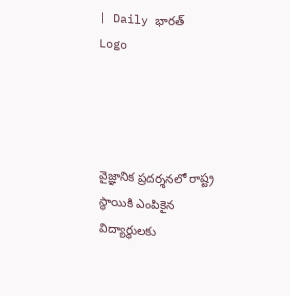| Daily భారత్
Logo




వైజ్ఞానిక ప్రదర్శనలో రాష్ట్ర స్థాయికి ఎంపికైన విద్యార్థులకు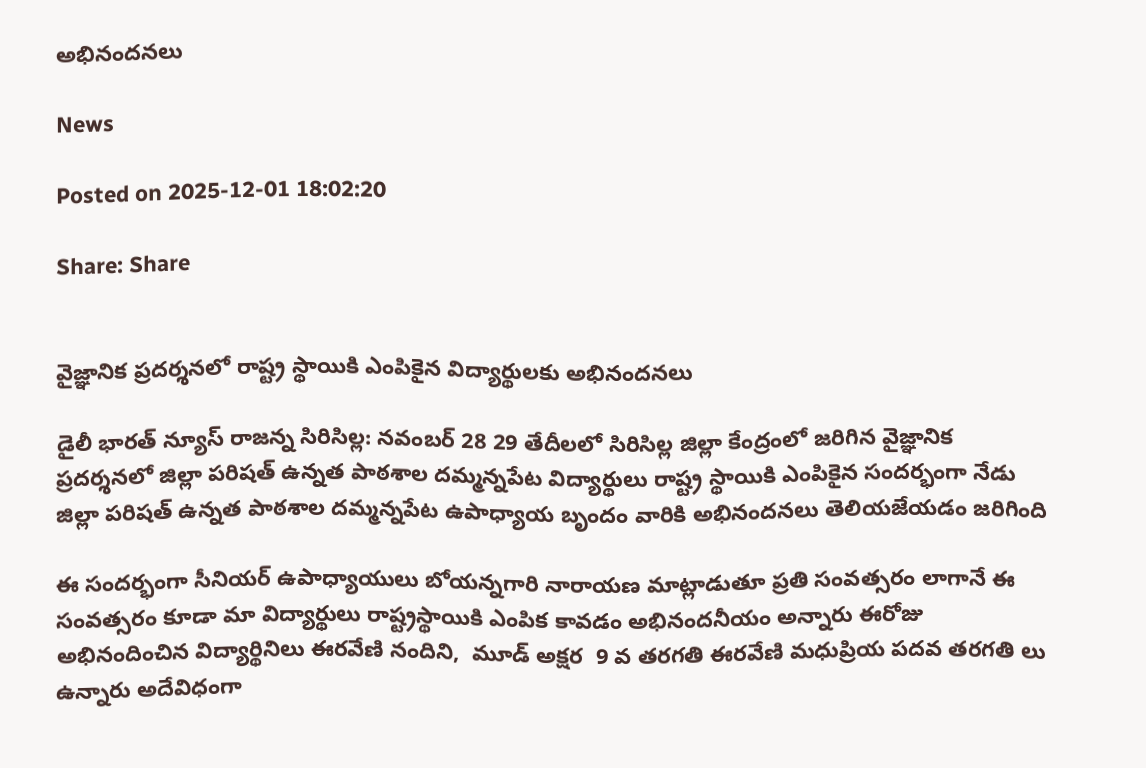అభినందనలు

News

Posted on 2025-12-01 18:02:20

Share: Share


వైజ్ఞానిక ప్రదర్శనలో రాష్ట్ర స్థాయికి ఎంపికైన విద్యార్థులకు అభినందనలు

డైలీ భారత్ న్యూస్ రాజన్న సిరిసిల్ల: నవంబర్ 28 29 తేదీలలో సిరిసిల్ల జిల్లా కేంద్రంలో జరిగిన వైజ్ఞానిక ప్రదర్శనలో జిల్లా పరిషత్ ఉన్నత పాఠశాల దమ్మన్నపేట విద్యార్థులు రాష్ట్ర స్థాయికి ఎంపికైన సందర్భంగా నేడు జిల్లా పరిషత్ ఉన్నత పాఠశాల దమ్మన్నపేట ఉపాధ్యాయ బృందం వారికి అభినందనలు తెలియజేయడం జరిగింది

ఈ సందర్భంగా సీనియర్ ఉపాధ్యాయులు బోయన్నగారి నారాయణ మాట్లాడుతూ ప్రతి సంవత్సరం లాగానే ఈ సంవత్సరం కూడా మా విద్యార్థులు రాష్ట్రస్థాయికి ఎంపిక కావడం అభినందనీయం అన్నారు ఈరోజు అభినందించిన విద్యార్థినిలు ఈరవేణి నందిని,  మూడ్ అక్షర  9 వ తరగతి ఈరవేణి మధుప్రియ పదవ తరగతి లు ఉన్నారు అదేవిధంగా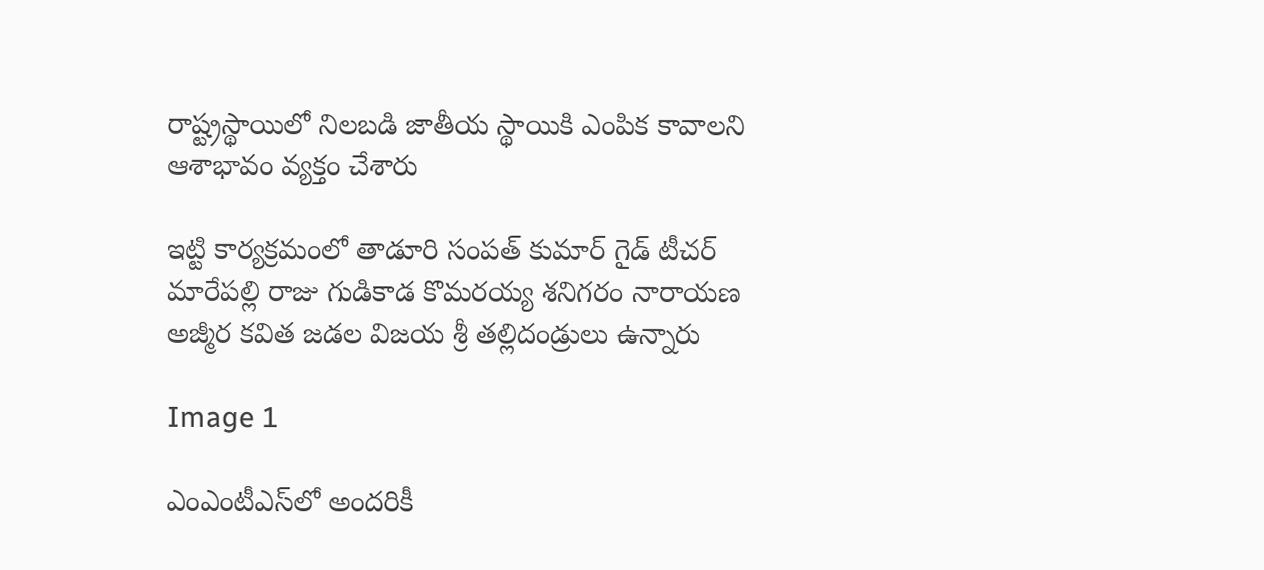రాష్ట్రస్థాయిలో నిలబడి జాతీయ స్థాయికి ఎంపిక కావాలని ఆశాభావం వ్యక్తం చేశారు

ఇట్టి కార్యక్రమంలో తాడూరి సంపత్ కుమార్ గైడ్ టీచర్ మారేపల్లి రాజు గుడికాడ కొమరయ్య శనిగరం నారాయణ అజ్మీర కవిత జడల విజయ శ్రీ తల్లిదండ్రులు ఉన్నారు

Image 1

ఎంఎంటీఎస్‌లో అందరికీ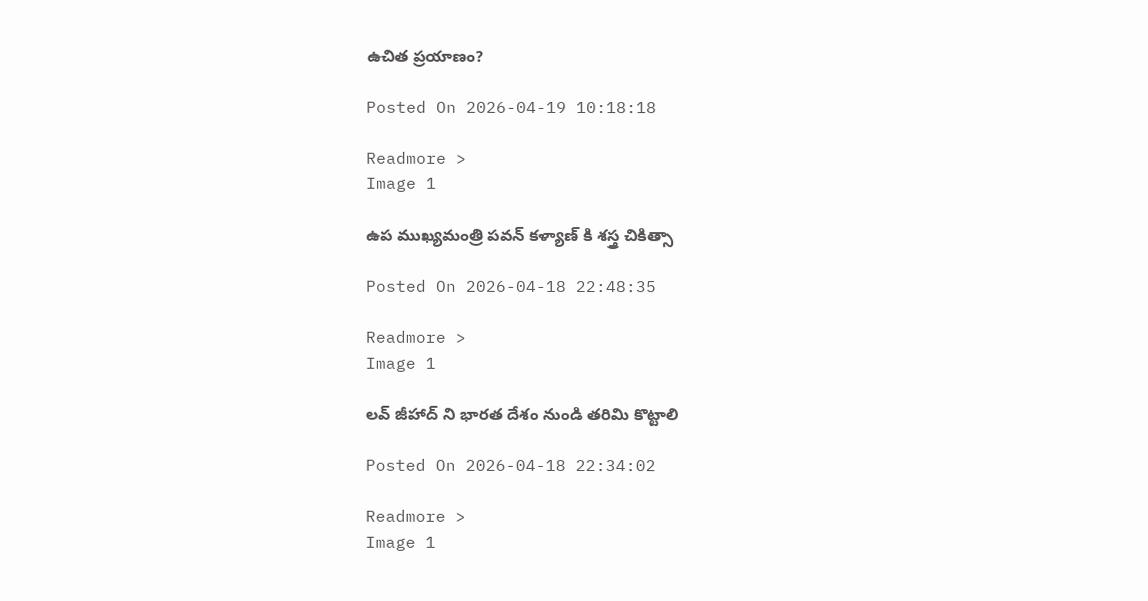ఉచిత ప్రయాణం?

Posted On 2026-04-19 10:18:18

Readmore >
Image 1

ఉప ముఖ్యమంత్రి పవన్ కళ్యాణ్ కి శస్త్ర చికిత్సా

Posted On 2026-04-18 22:48:35

Readmore >
Image 1

లవ్ జీహాద్ ని భారత దేశం నుండి తరిమి కొట్టాలి

Posted On 2026-04-18 22:34:02

Readmore >
Image 1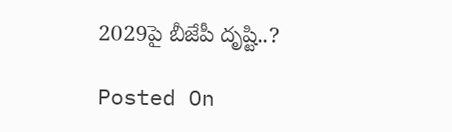2029పై బీజేపీ దృష్టి..?

Posted On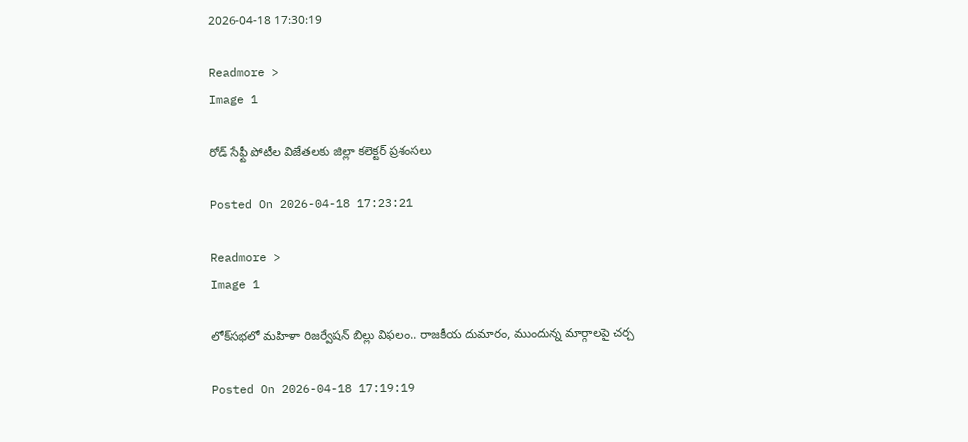2026-04-18 17:30:19

Readmore >
Image 1

రోడ్ సేఫ్టీ పోటీల విజేతలకు జిల్లా కలెక్టర్ ప్రశంసలు

Posted On 2026-04-18 17:23:21

Readmore >
Image 1

లోక్‌సభలో మహిళా రిజర్వేషన్ బిల్లు విఫలం.. రాజకీయ దుమారం, ముందున్న మార్గాలపై చర్చ

Posted On 2026-04-18 17:19:19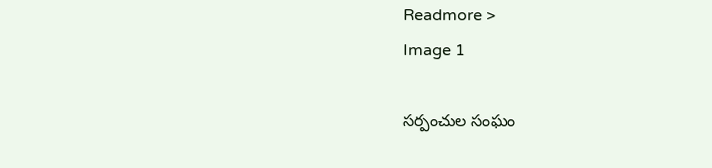Readmore >
Image 1

సర్పంచుల సంఘం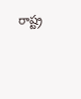రాష్ట్ర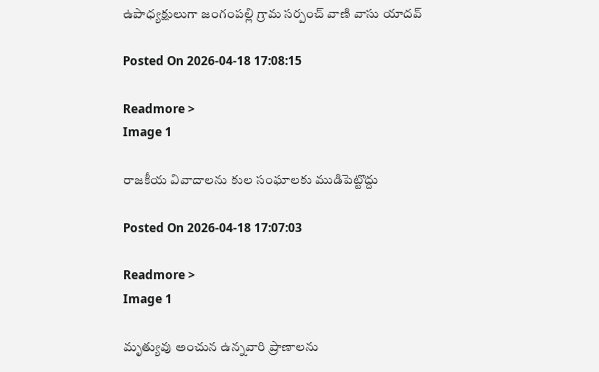ఉపాధ్యక్షులుగా జంగంపల్లి గ్రామ సర్పంచ్ వాణి వాసు యాదవ్

Posted On 2026-04-18 17:08:15

Readmore >
Image 1

రాజకీయ వివాదాలను కుల సంఘాలకు ముడిపెట్టొద్దు

Posted On 2026-04-18 17:07:03

Readmore >
Image 1

మృత్యువు అంచున ఉన్నవారి ప్రాణాలను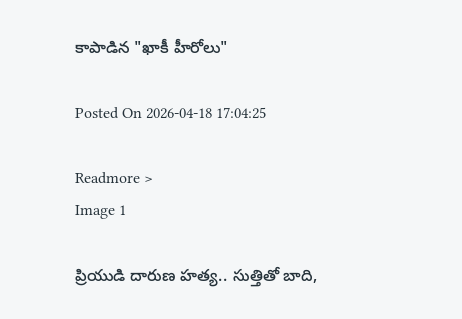కాపాడిన "ఖాకీ హీరోలు"

Posted On 2026-04-18 17:04:25

Readmore >
Image 1

ప్రియుడి దారుణ హత్య.. సుత్తితో బాది,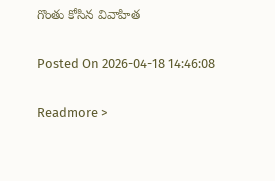గొంతు కోసిన వివాహిత

Posted On 2026-04-18 14:46:08

Readmore >